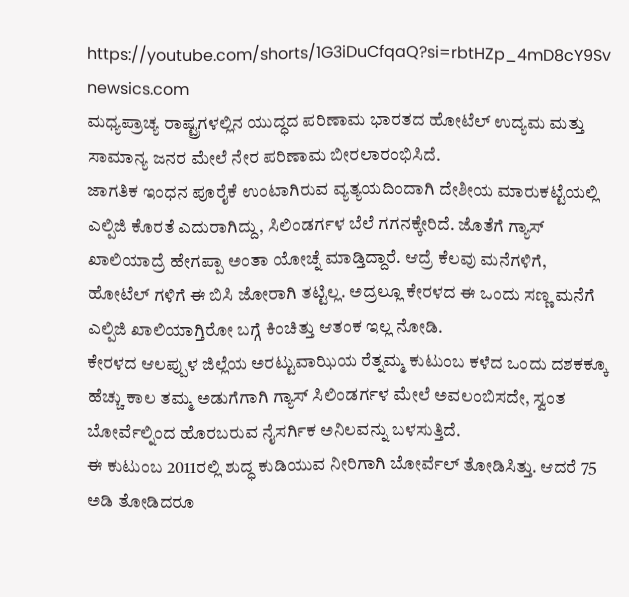https://youtube.com/shorts/1G3iDuCfqaQ?si=rbtHZp_4mD8cY9Sv
newsics.com
ಮಧ್ಯಪ್ರಾಚ್ಯ ರಾಷ್ಟ್ರಗಳಲ್ಲಿನ ಯುದ್ಧದ ಪರಿಣಾಮ ಭಾರತದ ಹೋಟೆಲ್ ಉದ್ಯಮ ಮತ್ತು ಸಾಮಾನ್ಯ ಜನರ ಮೇಲೆ ನೇರ ಪರಿಣಾಮ ಬೀರಲಾರಂಭಿಸಿದೆ.
ಜಾಗತಿಕ ಇಂಧನ ಪೂರೈಕೆ ಉಂಟಾಗಿರುವ ವ್ಯತ್ಯಯದಿಂದಾಗಿ ದೇಶೀಯ ಮಾರುಕಟ್ಟೆಯಲ್ಲಿ ಎಲ್ಪಿಜಿ ಕೊರತೆ ಎದುರಾಗಿದ್ದು, ಸಿಲಿಂಡರ್ಗಳ ಬೆಲೆ ಗಗನಕ್ಕೇರಿದೆ. ಜೊತೆಗೆ ಗ್ಯಾಸ್ ಖಾಲಿಯಾದ್ರೆ ಹೇಗಪ್ಪಾ ಅಂತಾ ಯೋಚ್ನೆ ಮಾಡ್ತಿದ್ದಾರೆ. ಆದ್ರೆ ಕೆಲವು ಮನೆಗಳಿಗೆ, ಹೋಟೆಲ್ ಗಳಿಗೆ ಈ ಬಿಸಿ ಜೋರಾಗಿ ತಟ್ಟಿಲ್ಲ. ಅದ್ರಲ್ಲೂ ಕೇರಳದ ಈ ಒಂದು ಸಣ್ಣ ಮನೆಗೆ ಎಲ್ಪಿಜಿ ಖಾಲಿಯಾಗ್ತಿರೋ ಬಗ್ಗೆ ಕಿಂಚಿತ್ತು ಆತಂಕ ಇಲ್ಲ ನೋಡಿ.
ಕೇರಳದ ಆಲಪ್ಪುಳ ಜಿಲ್ಲೆಯ ಅರಟ್ಟುವಾಝಿಯ ರೆತ್ನಮ್ಮ ಕುಟುಂಬ ಕಳೆದ ಒಂದು ದಶಕಕ್ಕೂ ಹೆಚ್ಚು ಕಾಲ ತಮ್ಮ ಅಡುಗೆಗಾಗಿ ಗ್ಯಾಸ್ ಸಿಲಿಂಡರ್ಗಳ ಮೇಲೆ ಅವಲಂಬಿಸದೇ, ಸ್ವಂತ ಬೋರ್ವೆಲ್ನಿಂದ ಹೊರಬರುವ ನೈಸರ್ಗಿಕ ಅನಿಲವನ್ನು ಬಳಸುತ್ತಿದೆ.
ಈ ಕುಟುಂಬ 2011ರಲ್ಲಿ ಶುದ್ಧ ಕುಡಿಯುವ ನೀರಿಗಾಗಿ ಬೋರ್ವೆಲ್ ತೋಡಿಸಿತ್ತು. ಆದರೆ 75 ಅಡಿ ತೋಡಿದರೂ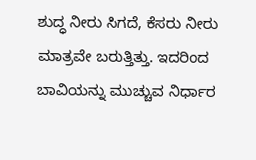ಶುದ್ಧ ನೀರು ಸಿಗದೆ, ಕೆಸರು ನೀರು ಮಾತ್ರವೇ ಬರುತ್ತಿತ್ತು. ಇದರಿಂದ ಬಾವಿಯನ್ನು ಮುಚ್ಚುವ ನಿರ್ಧಾರ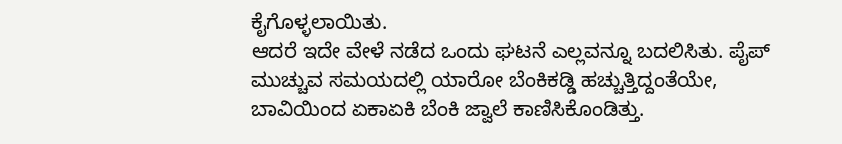ಕೈಗೊಳ್ಳಲಾಯಿತು.
ಆದರೆ ಇದೇ ವೇಳೆ ನಡೆದ ಒಂದು ಘಟನೆ ಎಲ್ಲವನ್ನೂ ಬದಲಿಸಿತು. ಪೈಪ್ ಮುಚ್ಚುವ ಸಮಯದಲ್ಲಿ ಯಾರೋ ಬೆಂಕಿಕಡ್ಡಿ ಹಚ್ಚುತ್ತಿದ್ದಂತೆಯೇ, ಬಾವಿಯಿಂದ ಏಕಾಏಕಿ ಬೆಂಕಿ ಜ್ವಾಲೆ ಕಾಣಿಸಿಕೊಂಡಿತ್ತು.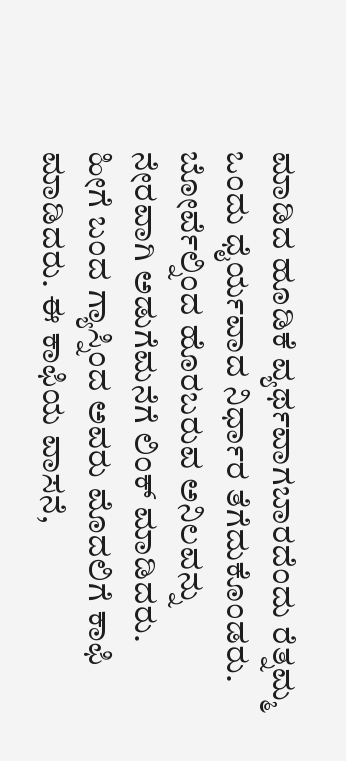ಮಾಡಿದ ಹೂಡಿಕೆ ವ್ಯರ್ಥವಾಗಬಾರದೆಂದು ರೆತ್ನಮ್ಮ ಒಂದು ಧೈರ್ಯವಾದ ನಿರ್ಧಾರ ತೆಗೆದುಕೊಂಡರು. ಬೋರ್ವೆಲ್ನಿಂದ ಹೊರಬರುವ ಅನಿಲವನ್ನು ನೇರವಾಗಿ ಅಡುಗೆಮನೆಗೆ ಲಿಂಕ್ ಮಾಡಿದರು.
ಹೀಗೆ ಬಂದ ಗ್ಯಾಸ್ನಿಂದ ಅವರು ಮೊದಲಿಗೆ ಕಾಫಿ ಮಾಡಿದರು. ಈ ಕಾಫಿಯ ವಾಸನೆ,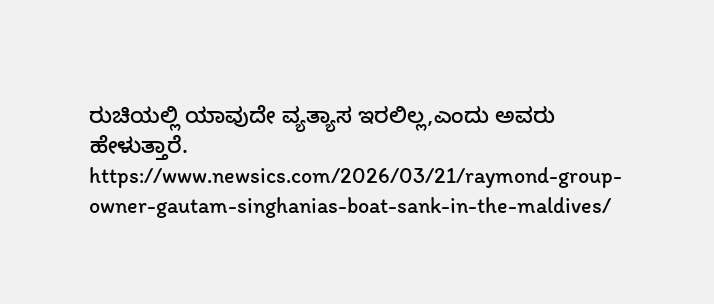ರುಚಿಯಲ್ಲಿ ಯಾವುದೇ ವ್ಯತ್ಯಾಸ ಇರಲಿಲ್ಲ,ಎಂದು ಅವರು ಹೇಳುತ್ತಾರೆ.
https://www.newsics.com/2026/03/21/raymond-group-owner-gautam-singhanias-boat-sank-in-the-maldives/